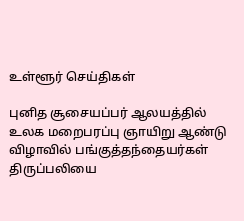உள்ளூர் செய்திகள்

புனித சூசையப்பர் ஆலயத்தில் உலக மறைபரப்பு ஞாயிறு ஆண்டு விழாவில் பங்குத்தந்தையர்கள் திருப்பலியை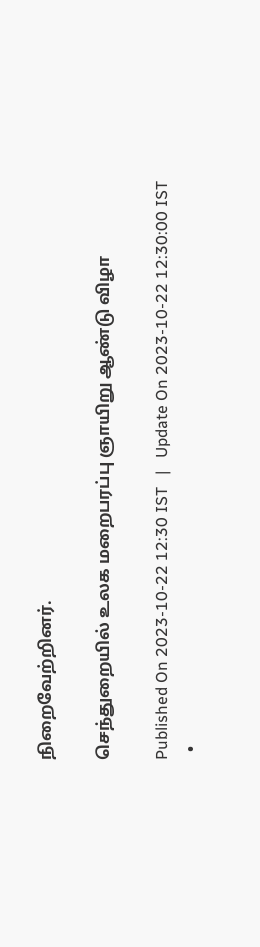நிறைவேற்றினர்.

செந்துறையில் உலக மறைபரப்பு ஞாயிறு ஆண்டு விழா

Published On 2023-10-22 12:30 IST   |   Update On 2023-10-22 12:30:00 IST
  •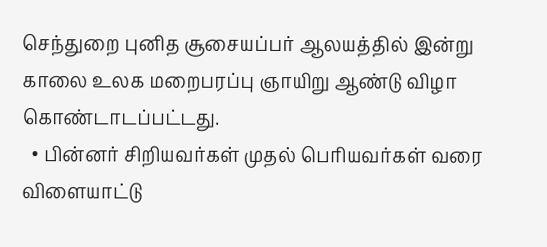செந்துறை புனித சூசையப்பர் ஆலயத்தில் இன்று காலை உலக மறைபரப்பு ஞாயிறு ஆண்டு விழா கொண்டாடப்பட்டது‌.
  • பின்னர் சிறியவர்கள் முதல் பெரியவர்கள் வரை விளையாட்டு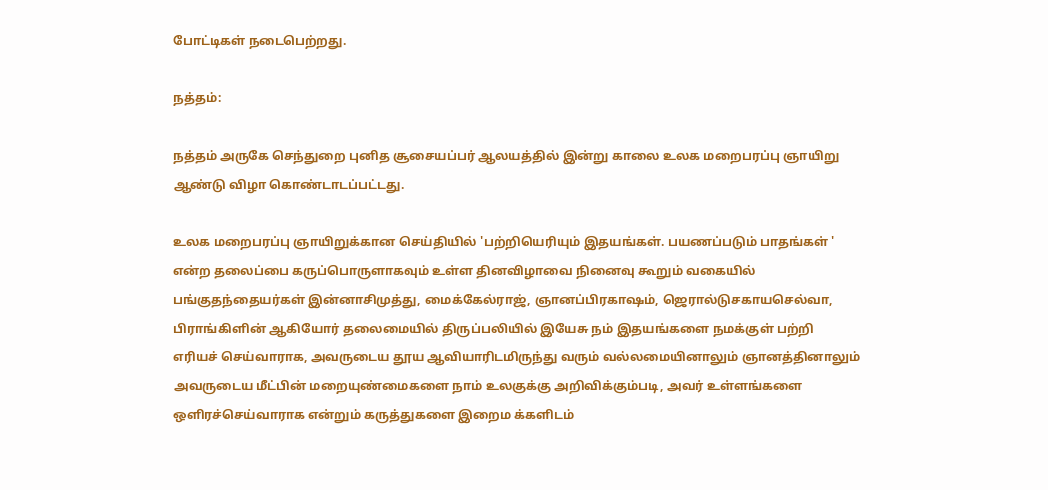போட்டிகள் நடைபெற்றது.

நத்தம்:

நத்தம் அருகே செந்துறை புனித சூசையப்பர் ஆலயத்தில் இன்று காலை உலக மறைபரப்பு ஞாயிறு ஆண்டு விழா கொண்டாடப்பட்டது.

உலக மறைபரப்பு ஞாயிறுக்கான செய்தியில் 'பற்றியெரியும் இதயங்கள். பயணப்படும் பாதங்கள் ' என்ற தலைப்பை கருப்பொருளாகவும் உள்ள தினவிழாவை நினைவு கூறும் வகையில் பங்குதந்தையர்கள் இன்னாசிமுத்து, மைக்கேல்ராஜ், ஞானப்பிரகாஷம், ஜெரால்டுசகாயசெல்வா, பிராங்கிளின் ஆகியோர் தலைமையில் திருப்பலியில் இயேசு நம் இதயங்களை நமக்குள் பற்றி எரியச் செய்வாராக, அவருடைய தூய ஆவியாரிடமிருந்து வரும் வல்லமையினாலும் ஞானத்தினாலும் அவருடைய மீட்பின் மறையுண்மைகளை நாம் உலகுக்கு அறிவிக்கும்படி, அவர் உள்ளங்களை ஒளிரச்செய்வாராக என்றும் கருத்துகளை இறைம க்களிடம்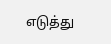எடுத்து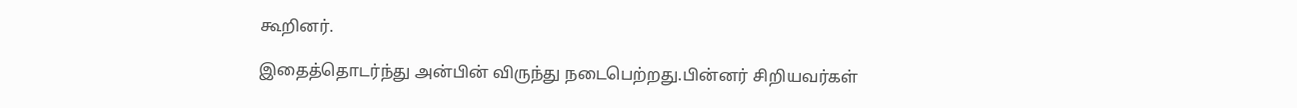கூறினர்.

இதைத்தொடர்ந்து அன்பின் விருந்து நடைபெற்றது.பின்னர் சிறியவர்கள்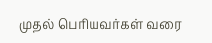முதல் பெரியவர்கள் வரை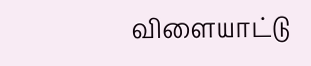விளையாட்டு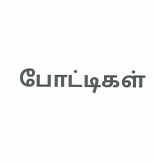போட்டிகள்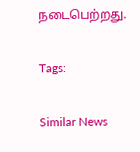நடைபெற்றது.

Tags:

Similar News